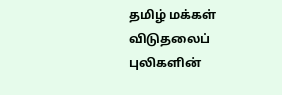தமிழ் மக்கள் விடுதலைப் புலிகளின்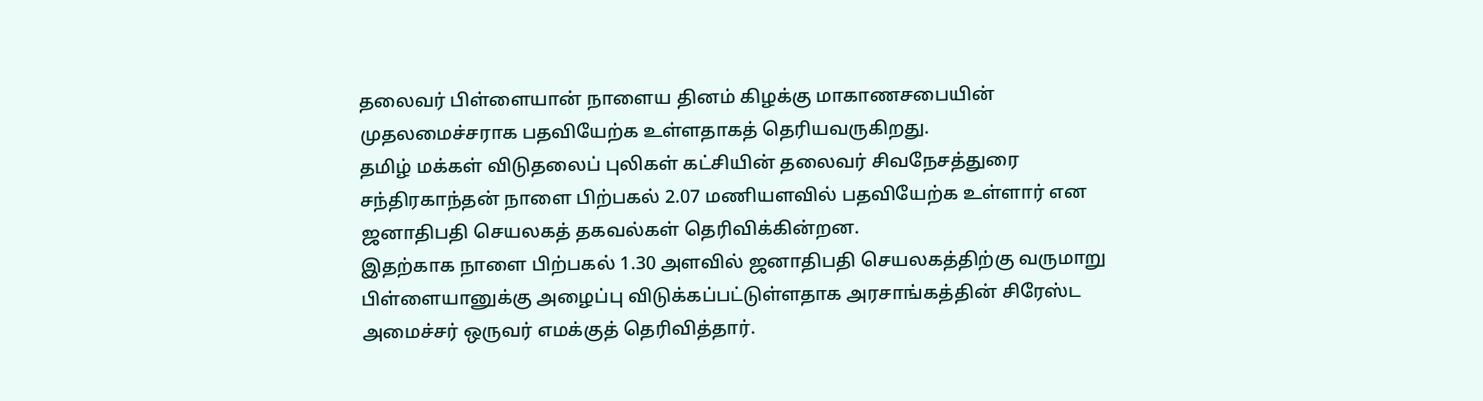தலைவர் பிள்ளையான் நாளைய தினம் கிழக்கு மாகாணசபையின் முதலமைச்சராக பதவியேற்க உள்ளதாகத் தெரியவருகிறது.
தமிழ் மக்கள் விடுதலைப் புலிகள் கட்சியின் தலைவர் சிவநேசத்துரை சந்திரகாந்தன் நாளை பிற்பகல் 2.07 மணியளவில் பதவியேற்க உள்ளார் என ஜனாதிபதி செயலகத் தகவல்கள் தெரிவிக்கின்றன.
இதற்காக நாளை பிற்பகல் 1.30 அளவில் ஜனாதிபதி செயலகத்திற்கு வருமாறு பிள்ளையானுக்கு அழைப்பு விடுக்கப்பட்டுள்ளதாக அரசாங்கத்தின் சிரேஸ்ட அமைச்சர் ஒருவர் எமக்குத் தெரிவித்தார்.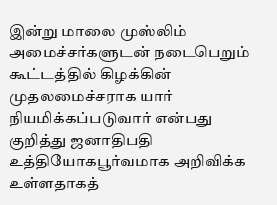இன்று மாலை முஸ்லிம் அமைச்சர்களுடன் நடைபெறும் கூட்டத்தில் கிழக்கின் முதலமைச்சராக யார் நியமிக்கப்படுவார் என்பது குறித்து ஜனாதிபதி உத்தியோகபூர்வமாக அறிவிக்க உள்ளதாகத்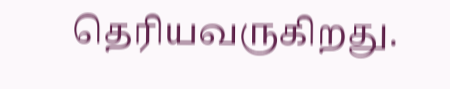தெரியவருகிறது.